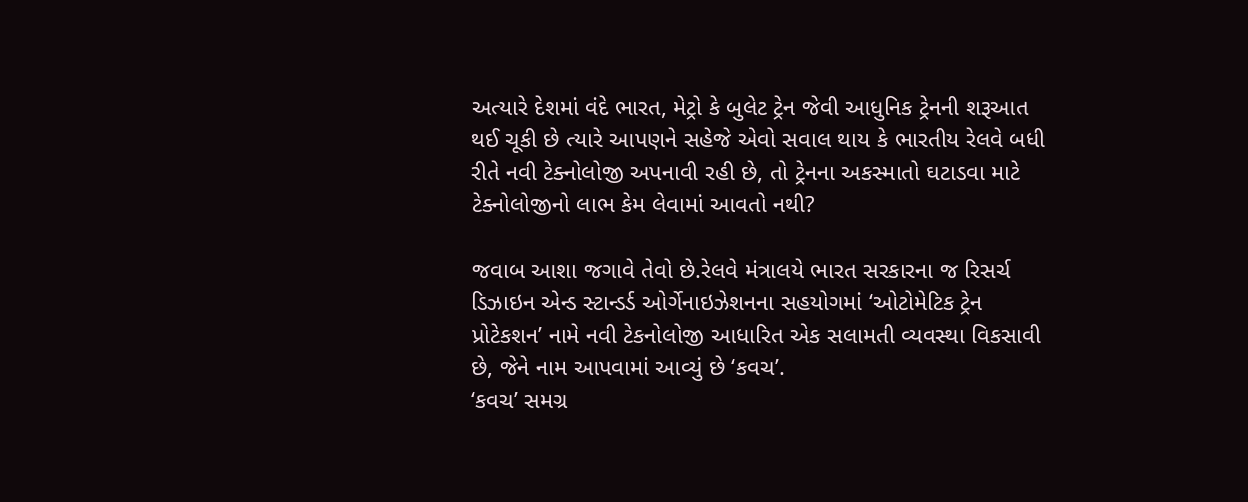અત્યારે દેશમાં વંદે ભારત, મેટ્રો કે બુલેટ ટ્રેન જેવી આધુનિક ટ્રેનની શરૂઆત થઈ ચૂકી છે ત્યારે આપણને સહેજે એવો સવાલ થાય કે ભારતીય રેલવે બધી રીતે નવી ટેક્નોલોજી અપનાવી રહી છે, તો ટ્રેનના અકસ્માતો ઘટાડવા માટે ટેક્નોલોજીનો લાભ કેમ લેવામાં આવતો નથી?

જવાબ આશા જગાવે તેવો છે.રેલવે મંત્રાલયે ભારત સરકારના જ રિસર્ચ ડિઝાઇન એન્ડ સ્ટાન્ડર્ડ ઓર્ગેનાઇઝેશનના સહયોગમાં ‘ઓટોમેટિક ટ્રેન પ્રોટેકશન’ નામે નવી ટેકનોલોજી આધારિત એક સલામતી વ્યવસ્થા વિકસાવી છે, જેને નામ આપવામાં આવ્યું છે ‘કવચ’.
‘કવચ’ સમગ્ર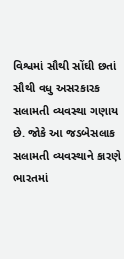વિશ્વમાં સૌથી સોંઘી છતાં સૌથી વધુ અસરકારક સલામતી વ્યવસ્થા ગણાય છે. જોકે આ જડબેસલાક સલામતી વ્યવસ્થાને કારણે ભારતમાં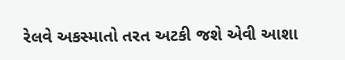રેલવે અકસ્માતો તરત અટકી જશે એવી આશા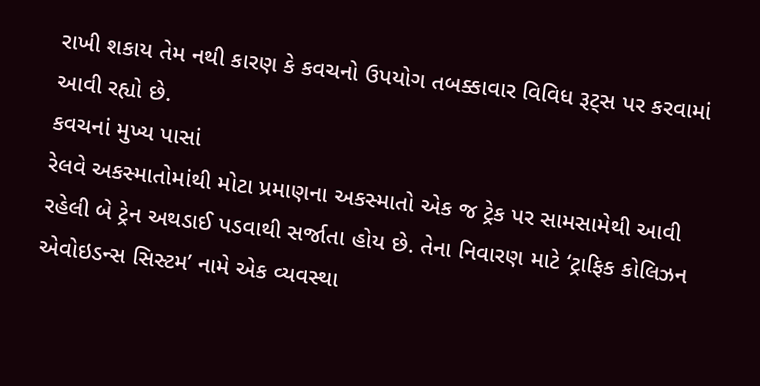રાખી શકાય તેમ નથી કારણ કે કવચનો ઉપયોગ તબક્કાવાર વિવિધ રૂટ્સ પર કરવામાં આવી રહ્યો છે.
કવચનાં મુખ્ય પાસાં
રેલવે અકસ્માતોમાંથી મોટા પ્રમાણના અકસ્માતો એક જ ટ્રેક પર સામસામેથી આવી રહેલી બે ટ્રેન અથડાઈ પડવાથી સર્જાતા હોય છે. તેના નિવારણ માટે ‘ટ્રાફિક કોલિઝન એવોઇડન્સ સિસ્ટમ’ નામે એક વ્યવસ્થા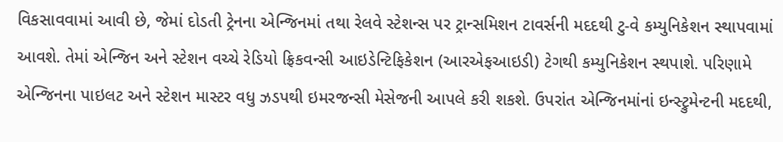વિકસાવવામાં આવી છે, જેમાં દોડતી ટ્રેનના એન્જિનમાં તથા રેલવે સ્ટેશન્સ પર ટ્રાન્સમિશન ટાવર્સની મદદથી ટુ-વે કમ્યુનિકેશન સ્થાપવામાં આવશે. તેમાં એન્જિન અને સ્ટેશન વચ્ચે રેડિયો ફ્રિકવન્સી આઇડેન્ટિફિકેશન (આરએફઆઇડી) ટેગથી કમ્યુનિકેશન સ્થપાશે. પરિણામે એન્જિનના પાઇલટ અને સ્ટેશન માસ્ટર વધુ ઝડપથી ઇમરજન્સી મેસેજની આપલે કરી શકશે. ઉપરાંત એન્જિનમાંનાં ઇન્સ્ટ્રુમેન્ટની મદદથી,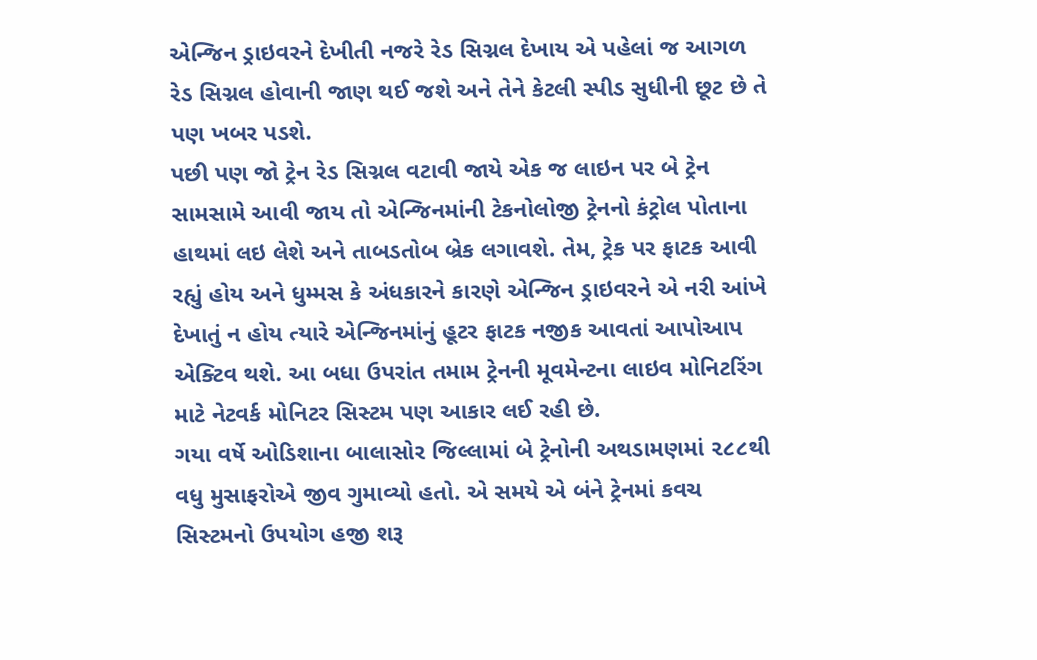એન્જિન ડ્રાઇવરને દેખીતી નજરે રેડ સિગ્નલ દેખાય એ પહેલાં જ આગળ રેડ સિગ્નલ હોવાની જાણ થઈ જશે અને તેને કેટલી સ્પીડ સુધીની છૂટ છે તે પણ ખબર પડશે.
પછી પણ જો ટ્રેન રેડ સિગ્નલ વટાવી જાયે એક જ લાઇન પર બે ટ્રેન સામસામે આવી જાય તો એન્જિનમાંની ટેકનોલોજી ટ્રેનનો કંટ્રોલ પોતાના હાથમાં લઇ લેશે અને તાબડતોબ બ્રેક લગાવશે. તેમ, ટ્રેક પર ફાટક આવી રહ્યું હોય અને ધુમ્મસ કે અંધકારને કારણે એન્જિન ડ્રાઇવરને એ નરી આંખે દેખાતું ન હોય ત્યારે એન્જિનમાંનું હૂટર ફાટક નજીક આવતાં આપોઆપ એક્ટિવ થશે. આ બધા ઉપરાંત તમામ ટ્રેનની મૂવમેન્ટના લાઇવ મોનિટરિંગ માટે નેટવર્ક મોનિટર સિસ્ટમ પણ આકાર લઈ રહી છે.
ગયા વર્ષે ઓડિશાના બાલાસોર જિલ્લામાં બે ટ્રેનોની અથડામણમાં ૨૮૮થી વધુ મુસાફરોએ જીવ ગુમાવ્યો હતો. એ સમયે એ બંને ટ્રેનમાં કવચ સિસ્ટમનો ઉપયોગ હજી શરૂ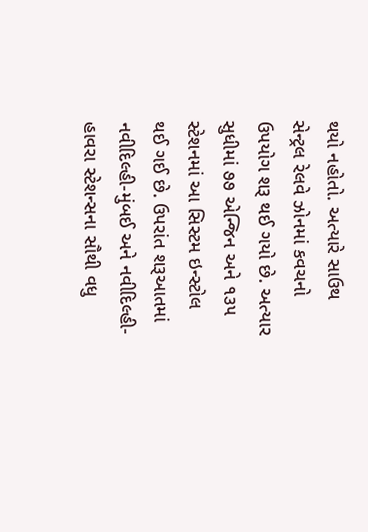થયો નહોતો. અત્યારે સાઉથ સેન્ટ્રલ રેલવે ઝોનમાં કવચનો ઉપયોગ શરૂ થઈ ગયો છે. અત્યાર સુધીમાં ૭૭ એન્જિન અને ૧૩૫ સ્ટેશનમાં આ સિસ્ટમ ઇન્સ્ટોલ થઈ ગઈ છે. ઉપરાંત શરૂઆતમાં નવીદિલ્હી-મુંબઈ અને નવીદિલ્હી-હાવરા સ્ટેશન્સના સૌથી વધુ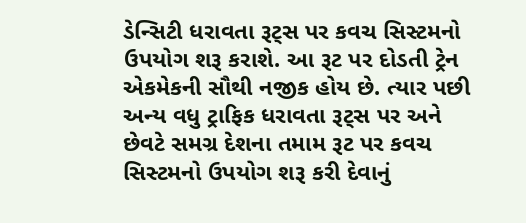ડેન્સિટી ધરાવતા રૂટ્સ પર કવચ સિસ્ટમનો ઉપયોગ શરૂ કરાશે. આ રૂટ પર દોડતી ટ્રેન એકમેકની સૌથી નજીક હોય છે. ત્યાર પછી અન્ય વધુ ટ્રાફિક ધરાવતા રૂટ્સ પર અને છેવટે સમગ્ર દેશના તમામ રૂટ પર કવચ સિસ્ટમનો ઉપયોગ શરૂ કરી દેવાનું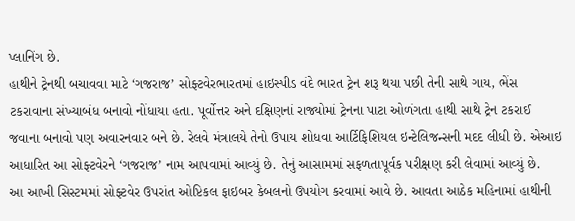પ્લાનિંગ છે.
હાથીને ટ્રેનથી બચાવવા માટે ‘ગજરાજ’ સોફ્ટવેરભારતમાં હાઇસ્પીડ વંદે ભારત ટ્રેન શરૂ થયા પછી તેની સાથે ગાય, ભેંસ ટકરાવાના સંખ્યાબંધ બનાવો નોંધાયા હતા. પૂર્વોત્તર અને દક્ષિણનાં રાજ્યોમાં ટ્રેનના પાટા ઓળંગતા હાથી સાથે ટ્રેન ટકરાઈ જવાના બનાવો પણ અવારનવાર બને છે. રેલવે મંત્રાલયે તેનો ઉપાય શોધવા આર્ટિફિશિયલ ઇન્ટેલિજન્સની મદદ લીધી છે. એઆઇ આધારિત આ સોફ્ટવેરને ‘ગજરાજ’ નામ આપવામાં આવ્યું છે. તેનું આસામમાં સફળતાપૂર્વક પરીક્ષણ કરી લેવામાં આવ્યું છે.
આ આખી સિસ્ટમમાં સોફ્ટવેર ઉપરાંત ઓપ્ટિકલ ફાઇબર કેબલનો ઉપયોગ કરવામાં આવે છે. આવતા આઠેક મહિનામાં હાથીની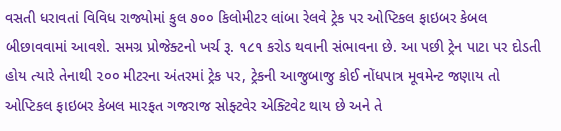વસતી ધરાવતાં વિવિધ રાજ્યોમાં કુલ ૭૦૦ કિલોમીટર લાંબા રેલવે ટ્રેક પર ઓપ્ટિકલ ફાઇબર કેબલ બીછાવવામાં આવશે. સમગ્ર પ્રોજેક્ટનો ખર્ચ રૂ. ૧૮૧ કરોડ થવાની સંભાવના છે. આ પછી ટ્રેન પાટા પર દોડતી હોય ત્યારે તેનાથી ૨૦૦ મીટરના અંતરમાં ટ્રેક પર, ટ્રેકની આજુબાજુ કોઈ નોંધપાત્ર મૂવમેન્ટ જણાય તો ઓપ્ટિકલ ફાઇબર કેબલ મારફત ગજરાજ સોફ્ટવેર એક્ટિવેટ થાય છે અને તે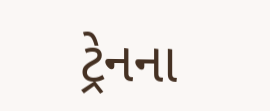ટ્રેનના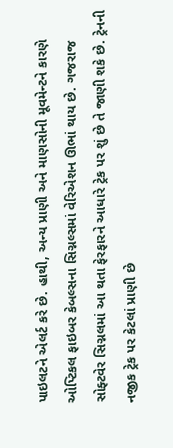પાઇલટને એલર્ટ કરે છે. હાથી, અન્ય પ્રાણી અને માણસોની મૂવમેન્ટને કારણે ઓપ્ટિકલ ફાઇબર કેબલ્સના સિગ્નલ્સમાં વેરિએશન ઊભાં થાય છે. ગજરાજ સોફ્ટવેર સિગ્નલમાં આ થતા ફેરફારને આધારે ટ્રેક પર શું છે તે જાણી શકે છે. ટ્રેનની નજીક ટ્રેક પર કેટલાં પ્રાણી છે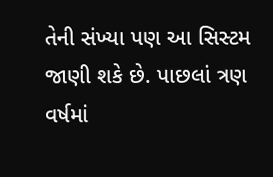તેની સંખ્યા પણ આ સિસ્ટમ જાણી શકે છે. પાછલાં ત્રણ વર્ષમાં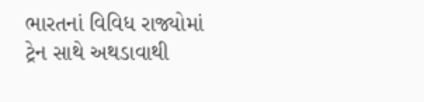ભારતનાં વિવિધ રાજ્યોમાં ટ્રેન સાથે અથડાવાથી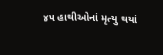૪૫ હાથીઓનાં મૃત્યુ થયાં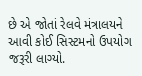છે એ જોતાં રેલવે મંત્રાલયને આવી કોઈ સિસ્ટમનો ઉપયોગ જરૂરી લાગ્યો.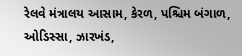રેલવે મંત્રાલય આસામ, કેરળ, પશ્ચિમ બંગાળ, ઓડિસ્સા, ઝારખંડ,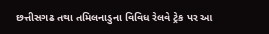છત્તીસગઢ તથા તમિલનાડુના વિવિધ રેલવે ટ્રેક પર આ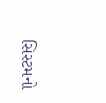સિસ્ટમનો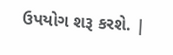ઉપયોગ શરૂ કરશે. |